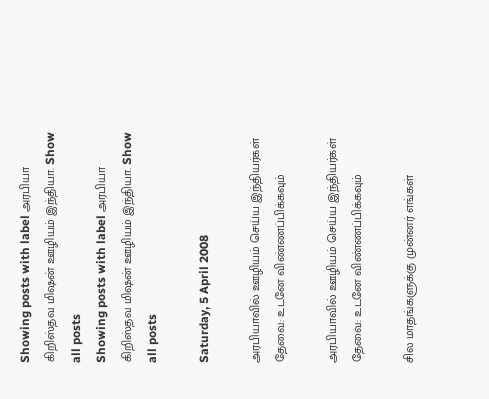Showing posts with label அரபியா கிறிஸ்தவ மிஷன் ஊழியம் இந்தியா. Show all posts
Showing posts with label அரபியா கிறிஸ்தவ மிஷன் ஊழியம் இந்தியா. Show all posts

Saturday, 5 April 2008

அரபியாவில் ஊழியம் செய்ய இந்தியர்கள் தேவை: உடனே விண்ணப்பிக்கவும்

அரபியாவில் ஊழியம் செய்ய இந்தியர்கள் தேவை: உடனே விண்ணப்பிக்கவும்

சில மாதங்களுக்கு முன்னர் எங்கள்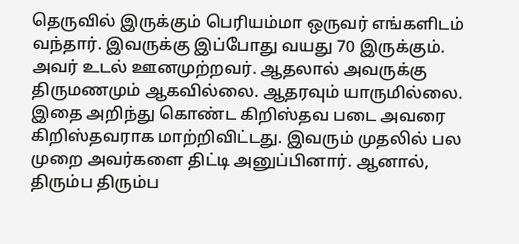தெருவில் இருக்கும் பெரியம்மா ஒருவர் எங்களிடம் வந்தார். இவருக்கு இப்போது வயது 70 இருக்கும். அவர் உடல் ஊனமுற்றவர். ஆதலால் அவருக்கு திருமணமும் ஆகவில்லை. ஆதரவும் யாருமில்லை. இதை அறிந்து கொண்ட கிறிஸ்தவ படை அவரை கிறிஸ்தவராக மாற்றிவிட்டது. இவரும் முதலில் பல முறை அவர்களை திட்டி அனுப்பினார். ஆனால், திரும்ப திரும்ப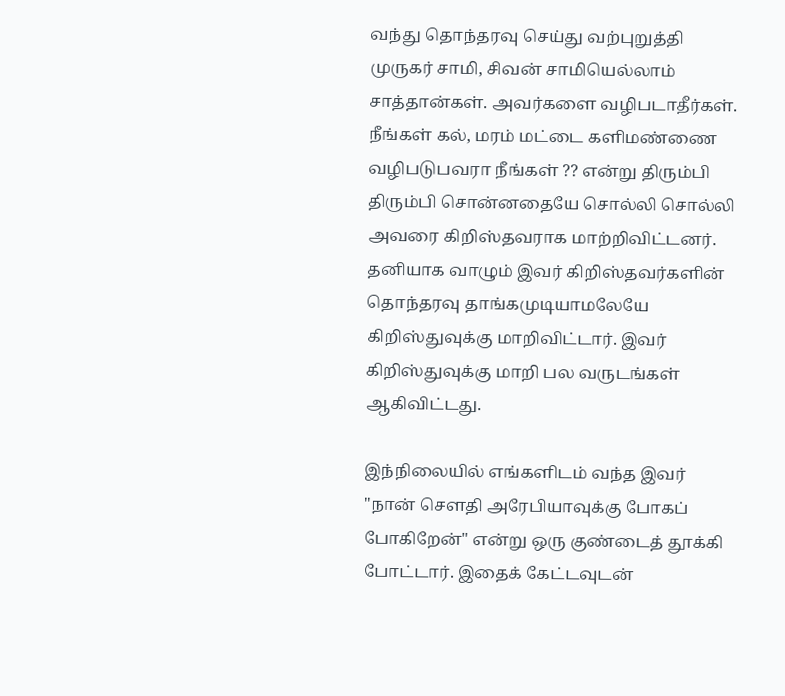வந்து தொந்தரவு செய்து வற்புறுத்தி முருகர் சாமி, சிவன் சாமியெல்லாம் சாத்தான்கள். அவர்களை வழிபடாதீர்கள். நீங்கள் கல், மரம் மட்டை களிமண்ணை வழிபடுபவரா நீங்கள் ?? என்று திரும்பி திரும்பி சொன்னதையே சொல்லி சொல்லி அவரை கிறிஸ்தவராக மாற்றிவிட்டனர். தனியாக வாழும் இவர் கிறிஸ்தவர்களின் தொந்தரவு தாங்கமுடியாமலேயே கிறிஸ்துவுக்கு மாறிவிட்டார். இவர் கிறிஸ்துவுக்கு மாறி பல வருடங்கள் ஆகிவிட்டது.

இந்நிலையில் எங்களிடம் வந்த இவர் "நான் சௌதி அரேபியாவுக்கு போகப் போகிறேன்" என்று ஒரு குண்டைத் தூக்கி போட்டார். இதைக் கேட்டவுடன்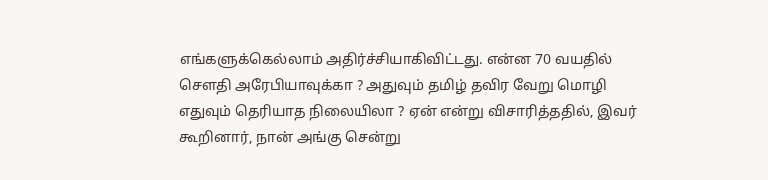எங்களுக்கெல்லாம் அதிர்ச்சியாகிவிட்டது. என்ன 70 வயதில் சௌதி அரேபியாவுக்கா ? அதுவும் தமிழ் தவிர வேறு மொழி எதுவும் தெரியாத நிலையிலா ? ஏன் என்று விசாரித்ததில், இவர் கூறினார், நான் அங்கு சென்று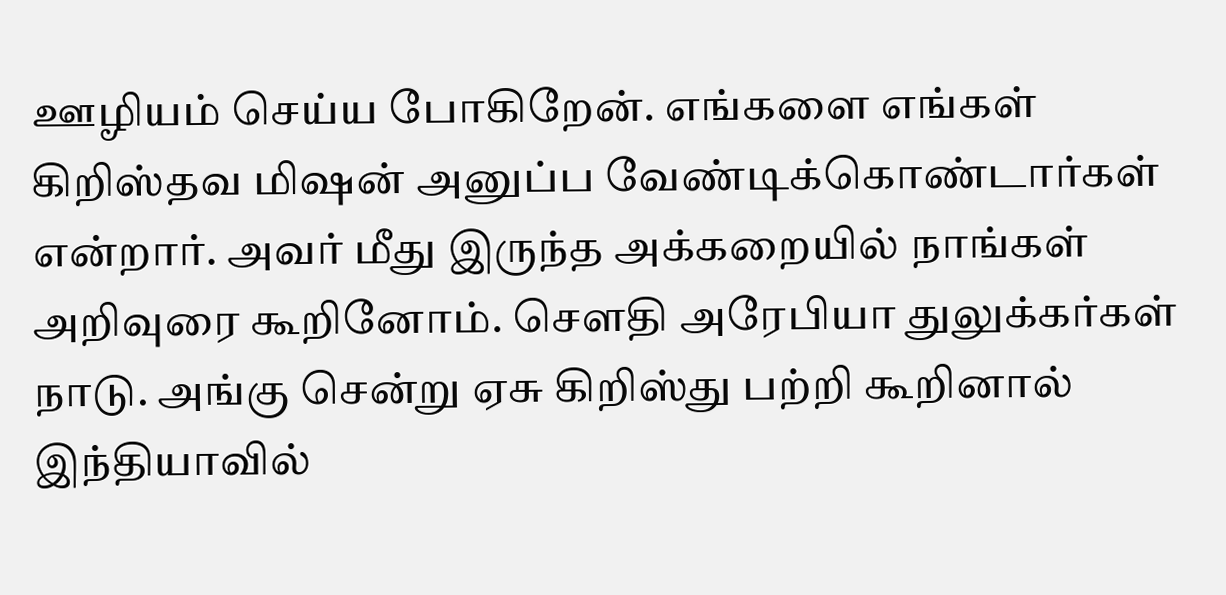ஊழியம் செய்ய போகிறேன். எங்களை எங்கள் கிறிஸ்தவ மிஷன் அனுப்ப வேண்டிக்கொண்டார்கள் என்றார். அவர் மீது இருந்த அக்கறையில் நாங்கள் அறிவுரை கூறினோம். சௌதி அரேபியா துலுக்கர்கள் நாடு. அங்கு சென்று ஏசு கிறிஸ்து பற்றி கூறினால் இந்தியாவில்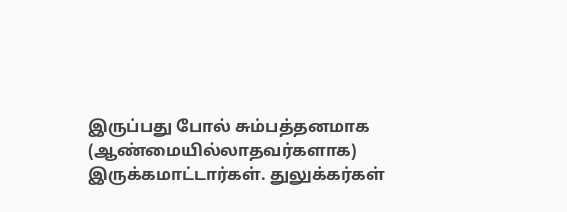இருப்பது போல் சும்பத்தனமாக (ஆண்மையில்லாதவர்களாக) இருக்கமாட்டார்கள். துலுக்கர்கள்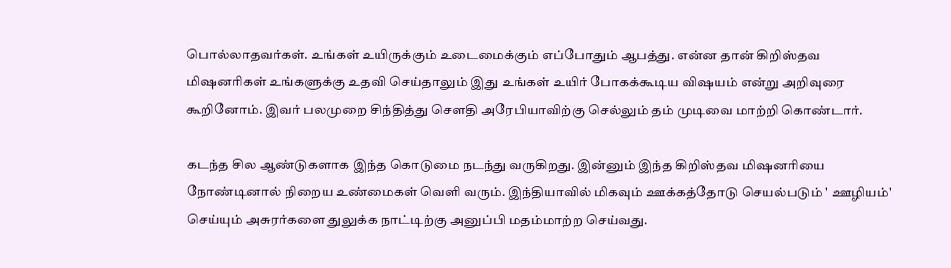பொல்லாதவர்கள். உங்கள் உயிருக்கும் உடைமைக்கும் எப்போதும் ஆபத்து. என்ன தான் கிறிஸ்தவ மிஷனரிகள் உங்களுக்கு உதவி செய்தாலும் இது உங்கள் உயிர் போகக்கூடிய விஷயம் என்று அறிவுரை கூறினோம். இவர் பலமுறை சிந்தித்து சௌதி அரேபியாவிற்கு செல்லும் தம் முடிவை மாற்றி கொண்டார்.

கடந்த சில ஆண்டுகளாக இந்த கொடுமை நடந்து வருகிறது. இன்னும் இந்த கிறிஸ்தவ மிஷனரியை நோண்டினால் நிறைய உண்மைகள் வெளி வரும். இந்தியாவில் மிகவும் ஊக்கத்தோடு செயல்படும் ' ஊழியம்' செய்யும் அசுரர்களை துலுக்க நாட்டிற்கு அனுப்பி மதம்மாற்ற செய்வது.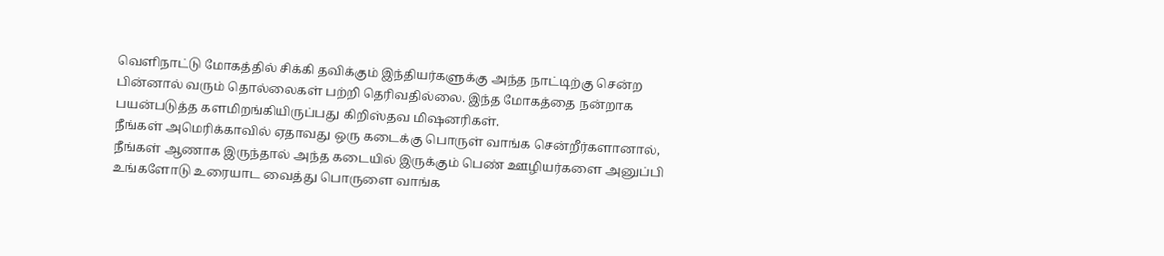வெளிநாட்டு மோகத்தில் சிக்கி தவிக்கும் இந்தியர்களுக்கு அந்த நாட்டிற்கு சென்ற பின்னால் வரும் தொல்லைகள் பற்றி தெரிவதில்லை. இந்த மோகத்தை நன்றாக பயன்படுத்த களமிறங்கியிருப்பது கிறிஸ்தவ மிஷனரிகள்.
நீங்கள் அமெரிக்காவில் ஏதாவது ஒரு கடைக்கு பொருள் வாங்க சென்றீர்களானால், நீங்கள் ஆணாக இருந்தால் அந்த கடையில் இருக்கும் பெண் ஊழியர்களை அனுப்பி உங்களோடு உரையாட வைத்து பொருளை வாங்க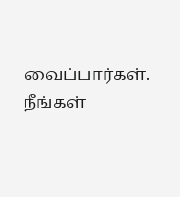வைப்பார்கள். நீங்கள்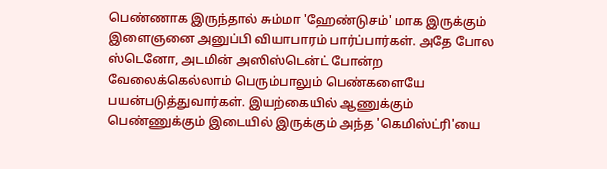பெண்ணாக இருந்தால் சும்மா 'ஹேண்டுசம்' மாக இருக்கும் இளைஞனை அனுப்பி வியாபாரம் பார்ப்பார்கள். அதே போல ஸ்டெனோ, அடமின் அஸிஸ்டென்ட் போன்ற வேலைக்கெல்லாம் பெரும்பாலும் பெண்களையே பயன்படுத்துவார்கள். இயற்கையில் ஆணுக்கும் பெண்ணுக்கும் இடையில் இருக்கும் அந்த 'கெமிஸ்ட்ரி'யை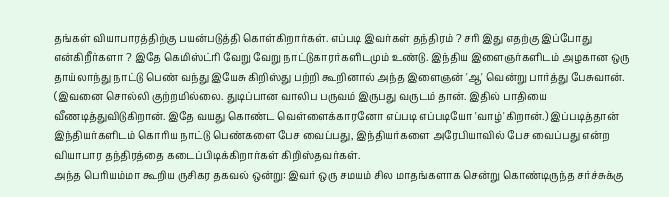தங்கள் வியாபாரத்திற்கு பயன்படுத்தி கொள்கிறார்கள். எப்படி இவர்கள் தந்திரம் ? சரி இது எதற்கு இப்போது என்கிறீர்களா ? இதே கெமிஸ்ட்ரி வேறு வேறு நாட்டுகாரர்களிடமும் உண்டு. இந்திய இளைஞர்களிடம் அழகான ஒரு தாய்லாந்து நாட்டு பெண் வந்து இயேசு கிறிஸ்து பற்றி கூறினால் அந்த இளைஞன் 'ஆ' வென்று பார்த்து பேசுவான். (இவனை சொல்லி குற்றமில்லை. துடிப்பான வாலிப பருவம் இருபது வருடம் தான். இதில் பாதியை வீணடித்துவிடுகிறான். இதே வயது கொண்ட வெள்ளைக்காரனோ எப்படி எப்படியோ 'வாழ்'கிறான்.) இப்படித்தான் இந்தியர்களிடம் கொரிய நாட்டு பெண்களை பேச வைப்பது, இந்தியர்களை அரேபியாவில் பேச வைப்பது என்ற வியாபார தந்திரத்தை கடைப்பிடிக்கிறார்கள் கிறிஸ்தவர்கள்.
அந்த பெரியம்மா கூறிய ருசிகர தகவல் ஒன்று: இவர் ஒரு சமயம் சில மாதங்களாக சென்று கொண்டிருந்த சர்ச்சுக்கு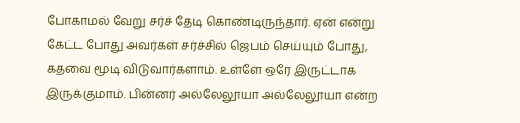போகாமல் வேறு சர்ச் தேடி கொண்டிருந்தார். ஏன் என்று கேட்ட போது அவர்கள் சர்ச்சில் ஜெபம் செய்யும் போது, கதவை மூடி விடுவார்களாம். உள்ளே ஒரே இருட்டாக இருக்குமாம். பின்னர் அல்லேலூயா அல்லேலூயா என்ற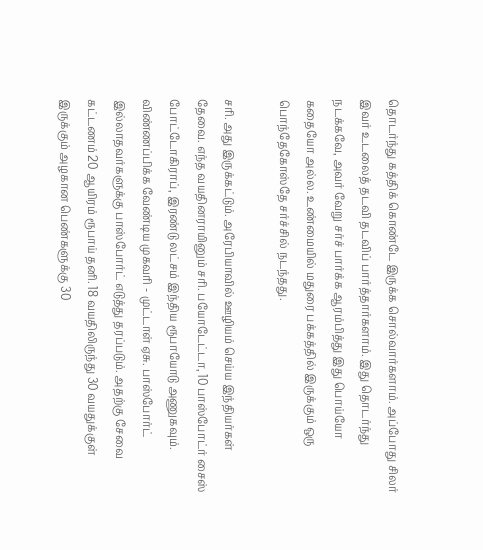தொடர்ந்து கத்திக் கொண்டே இருக்க சொல்வார்களாம். அப்போது சிலர் இவர் உடலைத் தடவி தடவிப் பார்த்தார்களாம். இது தொடர்ந்து நடக்கவே, அவர் வேறு சர்ச் பார்க்க ஆரம்பித்து இது பொய்யோ கதையோ அல்ல. உண்மையில் மதுரை பக்கத்தில் இருக்கும் ஒரு பொந்தேகோஸ்தே சர்ச்சில் நடந்தது.

சரி. அது இருக்கட்டும். அரேபியாவில் ஊழியம் செய்ய இந்தியர்கள் தேவை. எந்த வயதினராயினும் சரி. பயோடேட்டா, 10 பாஸ்போட்ர் சைஸ் போட்டோகிராப், இரண்டு லட்சம் இந்திய ரூபாயோடு அணுகவும். விண்ணப்பிக்க வேண்டிய முகவரி - முட்டாள் ஏசு. பாஸ்போர்ட் இல்லாதவர்களுக்கு பாஸ்போர்ட் எடுத்து தரப்படும். அதற்கு சேவை கட்டணம் 20 ஆயிரம் ரூபாய் தனி. 18 வயதிலிருந்து 30 வயதுக்குள் இருக்கும் அழகான பெண்களுக்கு 30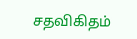சதவிகிதம்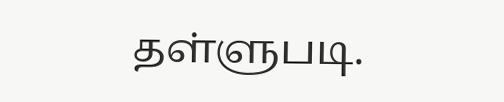தள்ளுபடி.